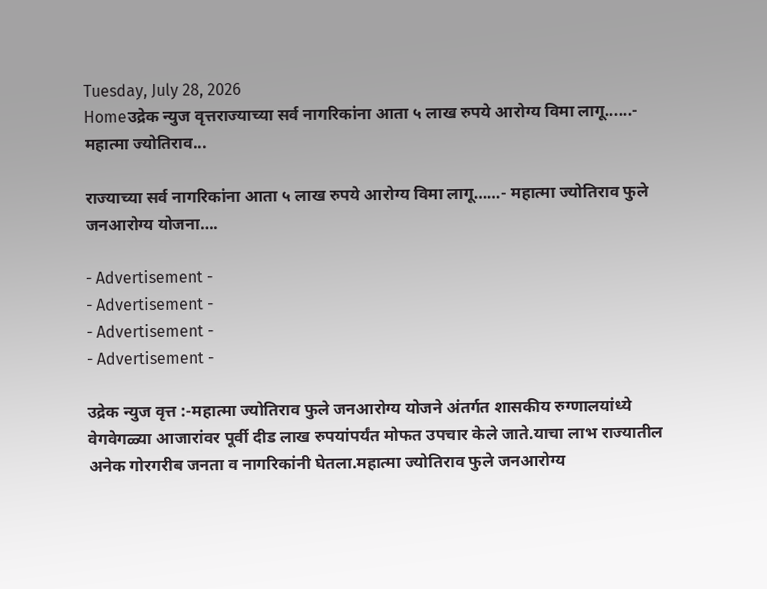Tuesday, July 28, 2026
Homeउद्रेक न्युज वृत्तराज्याच्या सर्व नागरिकांना आता ५ लाख रुपये आरोग्य विमा लागू......- महात्मा ज्योतिराव...

राज्याच्या सर्व नागरिकांना आता ५ लाख रुपये आरोग्य विमा लागू……- महात्मा ज्योतिराव फुले जनआरोग्य योजना….

- Advertisement -
- Advertisement -
- Advertisement -
- Advertisement -

उद्रेक न्युज वृत्त :-महात्मा ज्योतिराव फुले जनआरोग्य योजने अंतर्गत शासकीय रुग्णालयांध्ये  वेगवेगळ्या आजारांवर पूर्वी दीड लाख रुपयांपर्यंत मोफत उपचार केले जाते.याचा लाभ राज्यातील अनेक गोरगरीब जनता व नागरिकांनी घेतला.महात्मा ज्योतिराव फुले जनआरोग्य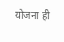योजना ही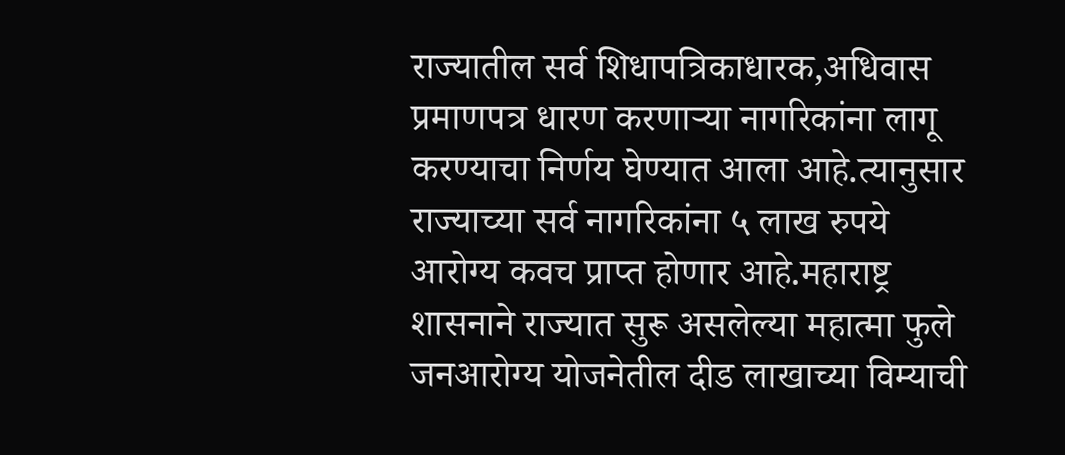राज्यातील सर्व शिधापत्रिकाधारक,अधिवास प्रमाणपत्र धारण करणाऱ्या नागरिकांना लागू करण्याचा निर्णय घेण्यात आला आहे.त्यानुसार राज्याच्या सर्व नागरिकांना ५ लाख रुपये आरोग्य कवच प्राप्त होणार आहे.महाराष्ट्र शासनाने राज्यात सुरू असलेल्या महात्मा फुले जनआरोग्य योजनेतील दीड लाखाच्या विम्याची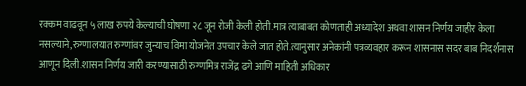रक्कम वाढवून ५ लाख रुपये केल्याची घोषणा २८ जून रोजी केली होती.मात्र त्याबाबत कोणताही अध्यादेश अथवा शासन निर्णय जाहीर केला नसल्याने,रुग्णालयात रुग्णांवर जुन्याच विमा योजनेत उपचार केले जात होते.त्यानुसार अनेकांनी पत्रव्यवहार करून शासनास सदर बाब निदर्शनास आणून दिली.शासन निर्णय जारी करण्यासाठी रुग्णमित्र राजेंद्र ढगे आणि माहिती अधिकार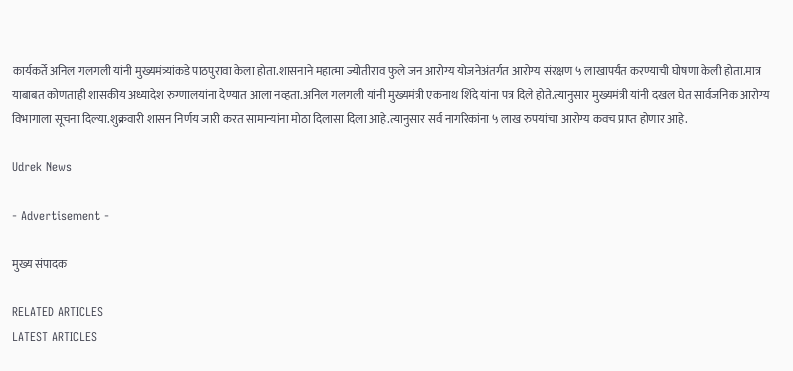कार्यकर्ते अनिल गलगली यांनी मुख्यमंत्र्यांकडे पाठपुरावा केला होता.शासनाने महात्मा ज्योतीराव फुले जन आरोग्य योजनेअंतर्गत आरोग्य संरक्षण ५ लाखापर्यंत करण्याची घोषणा केली होता.मात्र याबाबत कोणताही शासकीय अध्यादेश रुग्णालयांना देण्यात आला नव्हता.अनिल गलगली यांनी मुख्यमंत्री एकनाथ शिंदे यांना पत्र दिले होते.त्यानुसार मुख्यमंत्री यांनी दखल घेत सार्वजनिक आरोग्य विभागाला सूचना दिल्या.शुक्रवारी शासन निर्णय जारी करत सामान्यांना मोठा दिलासा दिला आहे.त्यानुसार सर्व नागरिकांना ५ लाख रुपयांचा आरोग्य कवच प्राप्त होणार आहे.

Udrek News

- Advertisement -

मुख्य संपादक

RELATED ARTICLES
LATEST ARTICLES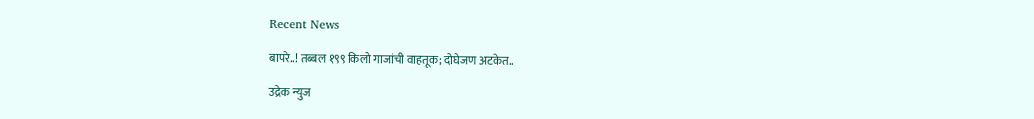Recent News

बापरे..! तब्बल १९९ किलो गाजांची वाहतूक; दोघेजण अटकेत..

उद्रेक न्युज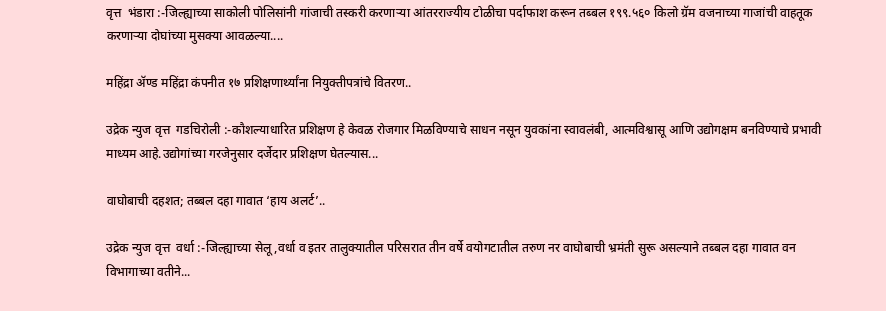वृत्त  भंडारा :-जिल्ह्याच्या साकोली पोलिसांनी गांजाची तस्करी करणाऱ्या आंतरराज्यीय टोळीचा पर्दाफाश करून तब्बल १९९.५६० किलो ग्रॅम वजनाच्या गाजांची वाहतूक करणाऱ्या दोघांच्या मुसक्या आवळल्या....

महिंद्रा ॲण्ड महिंद्रा कंपनीत १७ प्रशिक्षणार्थ्यांना नियुक्तीपत्रांचे वितरण..

उद्रेक न्युज वृत्त  गडचिरोली :-कौशल्याधारित प्रशिक्षण हे केवळ रोजगार मिळविण्याचे साधन नसून युवकांना स्वावलंबी, आत्मविश्वासू आणि उद्योगक्षम बनविण्याचे प्रभावी माध्यम आहे.उद्योगांच्या गरजेनुसार दर्जेदार प्रशिक्षण घेतल्यास...

वाघोबाची दहशत; तब्बल दहा गावात ‘हाय अलर्ट’..

उद्रेक न्युज वृत्त  वर्धा :-जिल्ह्याच्या सेलू,वर्धा व इतर तालुक्यातील परिसरात तीन वर्षे वयोगटातील तरुण नर वाघोबाची भ्रमंती सुरू असल्याने तब्बल दहा गावात वन विभागाच्या वतीने...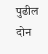पुढील दोन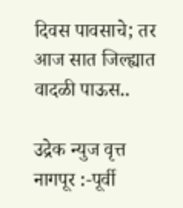दिवस पावसाचे; तर आज सात जिल्ह्यात वादळी पाऊस..

उद्रेक न्युज वृत्त  नागपूर :-पूर्वी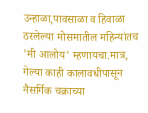उन्हाळा,पावसाळा व हिवाळा ठरलेल्या मोसमातील महिन्यांतच 'मी आलोय' म्हणायचा.मात्र, गेल्या काही कालावधीपासून नैसर्गिक चक्राच्या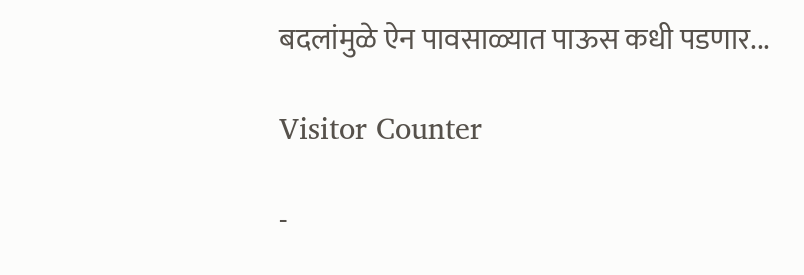बदलांमुळे ऐन पावसाळ्यात पाऊस कधी पडणार...

Visitor Counter

-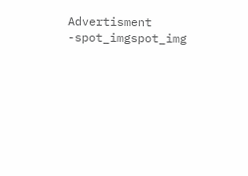Advertisment -spot_imgspot_img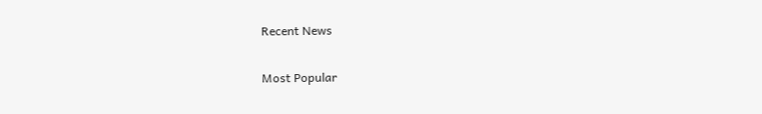Recent News

Most Popular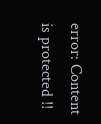error: Content is protected !!